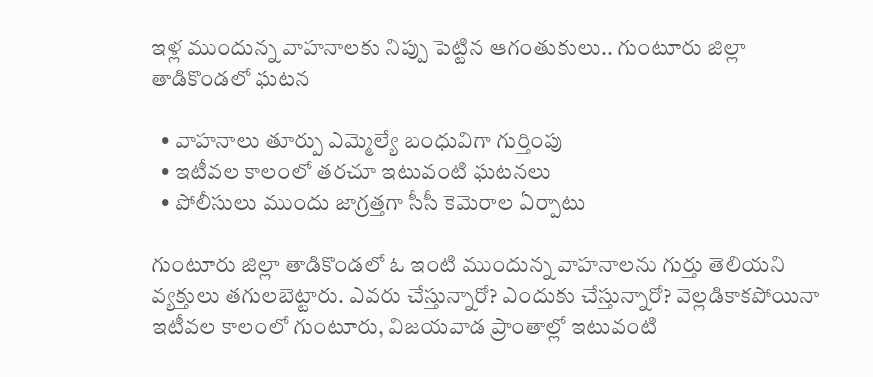ఇళ్ల ముందున్న వాహనాలకు నిప్పు పెట్టిన ఆగంతుకులు.. గుంటూరు జిల్లా తాడికొండలో ఘటన

  • వాహనాలు తూర్పు ఎమ్మెల్యే బంధువిగా గుర్తింపు
  • ఇటీవల కాలంలో తరచూ ఇటువంటి ఘటనలు
  • పోలీసులు ముందు జాగ్రత్తగా సీసీ కెమెరాల ఏర్పాటు

గుంటూరు జిల్లా తాడికొండలో ఓ ఇంటి ముందున్న వాహనాలను గుర్తు తెలియని వ్యక్తులు తగులబెట్టారు. ఎవరు చేస్తున్నారో? ఎందుకు చేస్తున్నారో? వెల్లడికాకపోయినా ఇటీవల కాలంలో గుంటూరు, విజయవాడ ప్రాంతాల్లో ఇటువంటి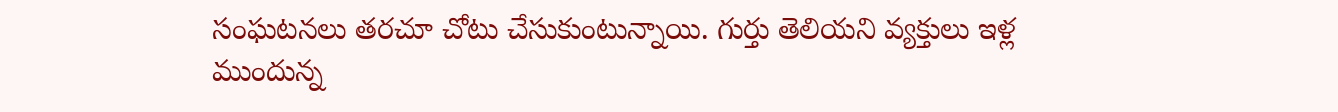సంఘటనలు తరచూ చోటు చేసుకుంటున్నాయి. గుర్తు తెలియని వ్యక్తులు ఇళ్ల ముందున్న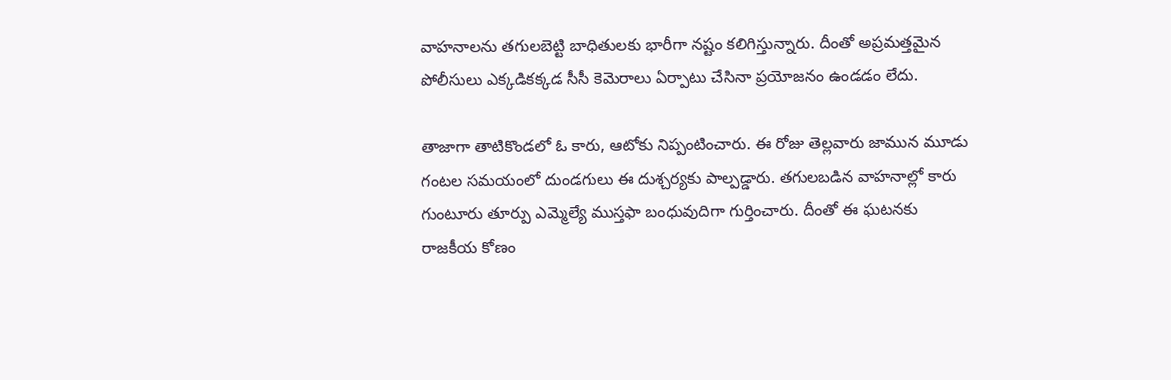వాహనాలను తగులబెట్టి బాధితులకు భారీగా నష్టం కలిగిస్తున్నారు. దీంతో అప్రమత్తమైన పోలీసులు ఎక్కడికక్కడ సీసీ కెమెరాలు ఏర్పాటు చేసినా ప్రయోజనం ఉండడం లేదు.

తాజాగా తాటికొండలో ఓ కారు, ఆటోకు నిప్పంటించారు. ఈ రోజు తెల్లవారు జామున మూడు గంటల సమయంలో దుండగులు ఈ దుశ్చర్యకు పాల్పడ్డారు. తగులబడిన వాహనాల్లో కారు గుంటూరు తూర్పు ఎమ్మెల్యే ముస్తఫా బంధువుదిగా గుర్తించారు. దీంతో ఈ ఘటనకు రాజకీయ కోణం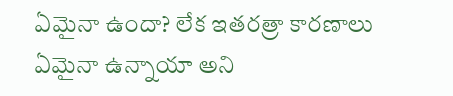ఏమైనా ఉందా? లేక ఇతరత్రా కారణాలు ఏమైనా ఉన్నాయా అని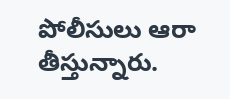పోలీసులు ఆరా తీస్తున్నారు.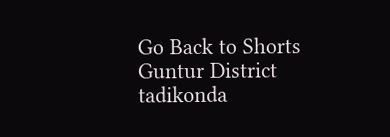Go Back to Shorts
Guntur District
tadikonda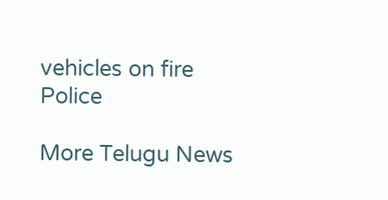vehicles on fire
Police

More Telugu News